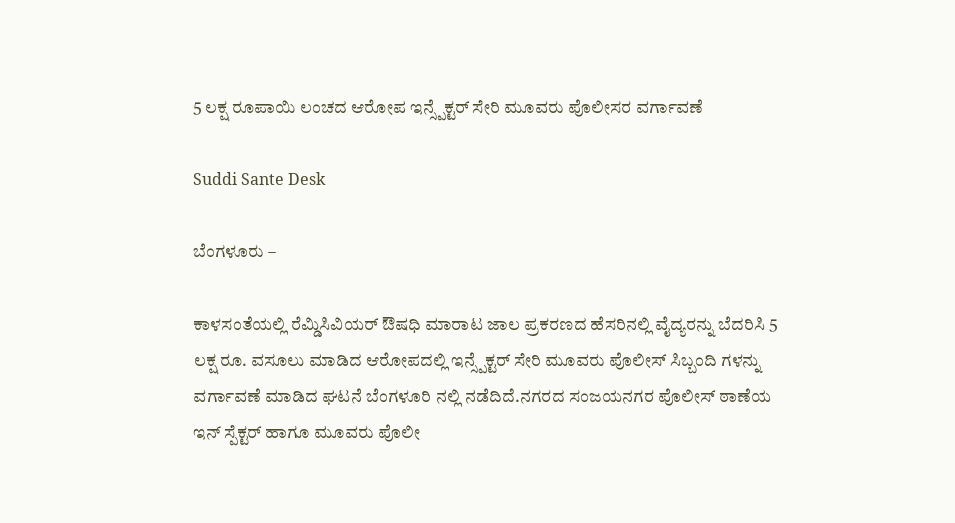5 ಲಕ್ಷ ರೂಪಾಯಿ ಲಂಚದ ಆರೋಪ ಇನ್ಸ್ಪೆಕ್ಟರ್ ಸೇರಿ ಮೂವರು ಪೊಲೀಸರ ವರ್ಗಾವಣೆ

Suddi Sante Desk

ಬೆಂಗಳೂರು –

ಕಾಳಸಂತೆಯಲ್ಲಿ ರೆಮ್ಡಿಸಿವಿಯರ್ ಔಷಧಿ ಮಾರಾಟ ಜಾಲ ಪ್ರಕರಣದ ಹೆಸರಿನಲ್ಲಿ ವೈದ್ಯರನ್ನು ಬೆದರಿಸಿ 5 ಲಕ್ಷ ರೂ. ವಸೂಲು ಮಾಡಿದ ಆರೋಪದಲ್ಲಿ ಇನ್ಸ್ಪೆಕ್ಟರ್ ಸೇರಿ ಮೂವರು ಪೊಲೀಸ್ ಸಿಬ್ಬಂದಿ ಗಳನ್ನು ವರ್ಗಾವಣೆ ಮಾಡಿದ ಘಟನೆ ಬೆಂಗಳೂರಿ ನಲ್ಲಿ ನಡೆದಿದೆ‌‌.ನಗರದ ಸಂಜಯನಗರ ಪೊಲೀಸ್ ಠಾಣೆಯ ಇನ್ ಸ್ಪೆಕ್ಟರ್ ಹಾಗೂ ಮೂವರು ಪೊಲೀ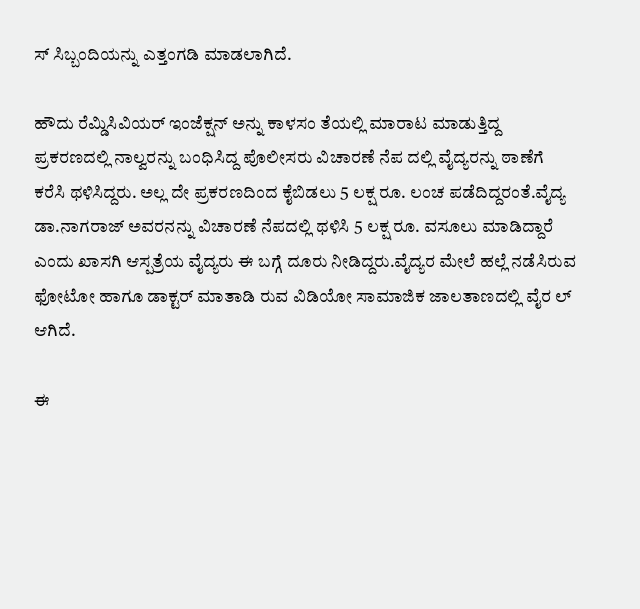ಸ್ ಸಿಬ್ಬಂದಿಯನ್ನು ಎತ್ತಂಗಡಿ ಮಾಡಲಾಗಿದೆ.

ಹೌದು ರೆಮ್ಡಿಸಿವಿಯರ್ ಇಂಜೆಕ್ಷನ್‌ ಅನ್ನು ಕಾಳಸಂ ತೆಯಲ್ಲಿ ಮಾರಾಟ ಮಾಡುತ್ತಿದ್ದ ಪ್ರಕರಣದಲ್ಲಿ ನಾಲ್ವರನ್ನು ಬಂಧಿಸಿದ್ದ ಪೊಲೀಸರು ವಿಚಾರಣೆ ನೆಪ ದಲ್ಲಿ ವೈದ್ಯರನ್ನು ಠಾಣೆಗೆ ಕರೆಸಿ ಥಳಿಸಿದ್ದರು. ಅಲ್ಲ ದೇ ಪ್ರಕರಣದಿಂದ ಕೈಬಿಡಲು 5 ಲಕ್ಷ ರೂ. ಲಂಚ ಪಡೆದಿದ್ದರಂತೆ‌.ವೈದ್ಯ ಡಾ.ನಾಗರಾಜ್ ಅವರನನ್ನು ವಿಚಾರಣೆ ನೆಪದಲ್ಲಿ ಥಳಿಸಿ 5 ಲಕ್ಷ ರೂ. ವಸೂಲು ಮಾಡಿದ್ದಾರೆ ಎಂದು ಖಾಸಗಿ ಆಸ್ಪತ್ರೆಯ ವೈದ್ಯರು ಈ ಬಗ್ಗೆ ದೂರು ನೀಡಿದ್ದರು.ವೈದ್ಯರ ಮೇಲೆ ಹಲ್ಲೆ ನಡೆಸಿರುವ ಫೋಟೋ ಹಾಗೂ ಡಾಕ್ಟರ್ ಮಾತಾಡಿ ರುವ ವಿಡಿಯೋ ಸಾಮಾಜಿಕ ಜಾಲತಾಣದಲ್ಲಿ ವೈರ ಲ್ ಆಗಿದೆ.

ಈ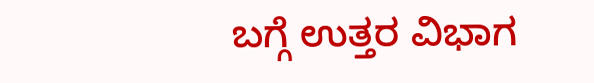ಬಗ್ಗೆ ಉತ್ತರ ವಿಭಾಗ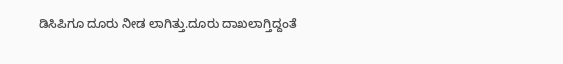ಡಿಸಿಪಿಗೂ ದೂರು ನೀಡ ಲಾಗಿತ್ತು.ದೂರು ದಾಖಲಾಗ್ತಿದ್ದಂತೆ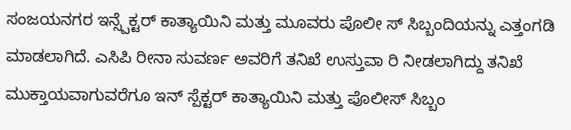ಸಂಜಯನಗರ ಇನ್ಸ್ಪೆಕ್ಟರ್ ಕಾತ್ಯಾಯಿನಿ ಮತ್ತು ಮೂವರು ಪೊಲೀ ಸ್ ಸಿಬ್ಬಂದಿಯನ್ನು ಎತ್ತಂಗಡಿ ಮಾಡಲಾಗಿದೆ. ಎಸಿಪಿ ರೀನಾ ಸುವರ್ಣ ಅವರಿಗೆ ತನಿಖೆ ಉಸ್ತುವಾ ರಿ ನೀಡಲಾಗಿದ್ದು ತನಿಖೆ ಮುಕ್ತಾಯವಾಗುವರೆಗೂ ಇನ್ ಸ್ಪೆಕ್ಟರ್ ಕಾತ್ಯಾಯಿನಿ ಮತ್ತು ಪೊಲೀಸ್ ಸಿಬ್ಬಂ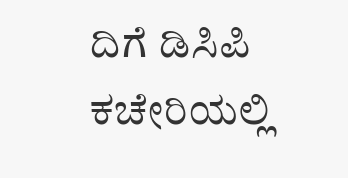ದಿಗೆ ಡಿಸಿಪಿ ಕಚೇರಿಯಲ್ಲಿ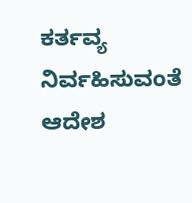ಕರ್ತವ್ಯ ನಿರ್ವಹಿಸುವಂತೆ ಆದೇಶ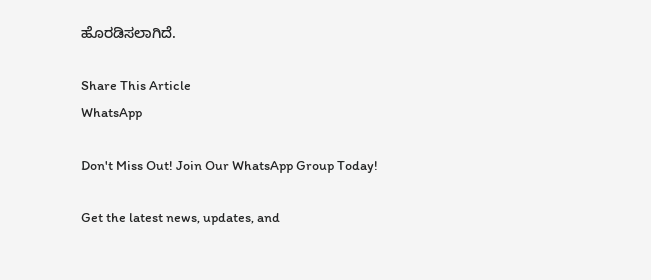ಹೊರಡಿಸಲಾಗಿದೆ.

Share This Article
WhatsApp

Don't Miss Out! Join Our WhatsApp Group Today!

Get the latest news, updates, and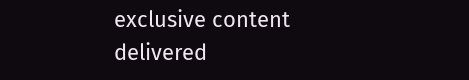exclusive content delivered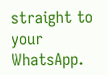straight to your WhatsApp.